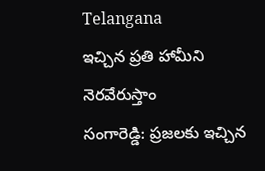Telangana
ఇచ్చిన ప్రతి హామీని నెరవేరుస్తాం
సంగారెడ్డి: ప్రజలకు ఇచ్చిన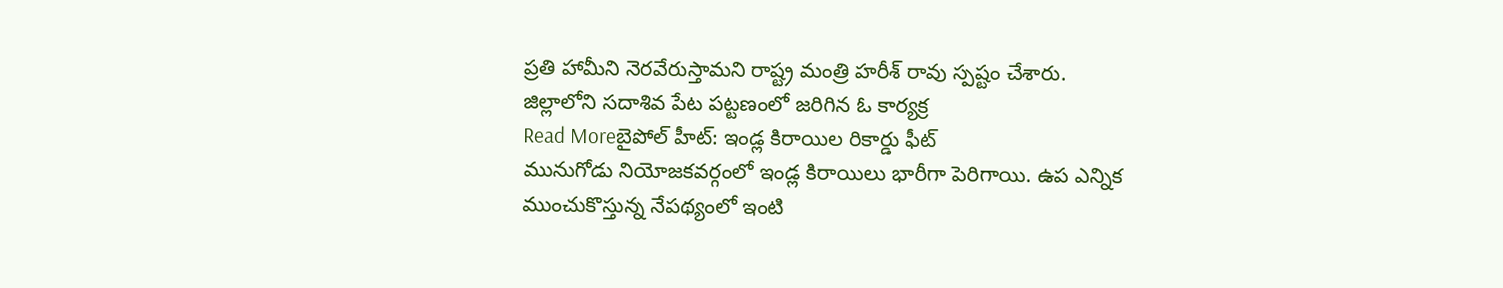ప్రతి హామీని నెరవేరుస్తామని రాష్ట్ర మంత్రి హరీశ్ రావు స్పష్టం చేశారు. జిల్లాలోని సదాశివ పేట పట్టణంలో జరిగిన ఓ కార్యక్ర
Read Moreబైపోల్ హీట్: ఇండ్ల కిరాయిల రికార్డు ఫీట్
మునుగోడు నియోజకవర్గంలో ఇండ్ల కిరాయిలు భారీగా పెరిగాయి. ఉప ఎన్నిక ముంచుకొస్తున్న నేపథ్యంలో ఇంటి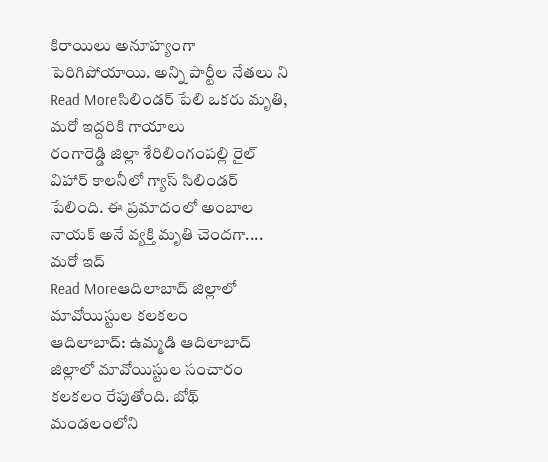కిరాయిలు అనూహ్యంగా పెరిగిపోయాయి. అన్ని పార్టీల నేతలు ని
Read Moreసిలిండర్ పేలి ఒకరు మృతి, మరో ఇద్దరికి గాయాలు
రంగారెడ్డి జిల్లా శేరిలింగంపల్లి రైల్ విహార్ కాలనీలో గ్యాస్ సిలిండర్ పేలింది. ఈ ప్రమాదంలో అంబాల నాయక్ అనే వ్యక్తి మృతి చెందగా.... మరో ఇద్
Read Moreఆదిలాబాద్ జిల్లాలో మావోయిస్టుల కలకలం
ఆదిలాబాద్: ఉమ్మడి ఆదిలాబాద్ జిల్లాలో మావోయిస్టుల సంచారం కలకలం రేపుతోంది. బోథ్ మండలంలోని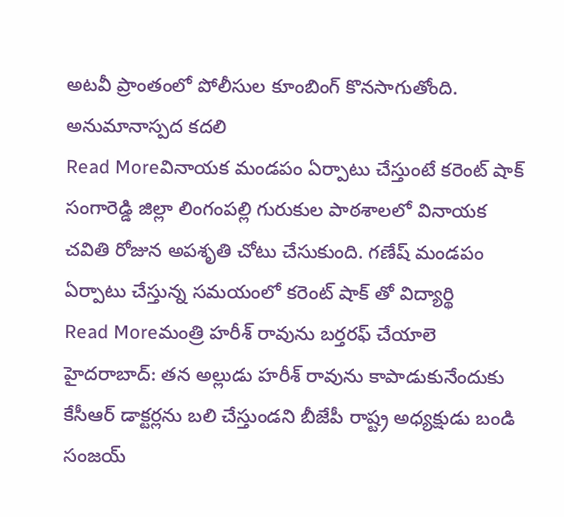అటవీ ప్రాంతంలో పోలీసుల కూంబింగ్ కొనసాగుతోంది. అనుమానాస్పద కదలి
Read Moreవినాయక మండపం ఏర్పాటు చేస్తుంటే కరెంట్ షాక్
సంగారెడ్డి జిల్లా లింగంపల్లి గురుకుల పాఠశాలలో వినాయక చవితి రోజున అపశృతి చోటు చేసుకుంది. గణేష్ మండపం ఏర్పాటు చేస్తున్న సమయంలో కరెంట్ షాక్ తో విద్యార్థి
Read Moreమంత్రి హరీశ్ రావును బర్తరఫ్ చేయాలె
హైదరాబాద్: తన అల్లుడు హరీశ్ రావును కాపాడుకునేందుకు కేసీఆర్ డాక్టర్లను బలి చేస్తుండని బీజేపీ రాష్ట్ర అధ్యక్షుడు బండి సంజయ్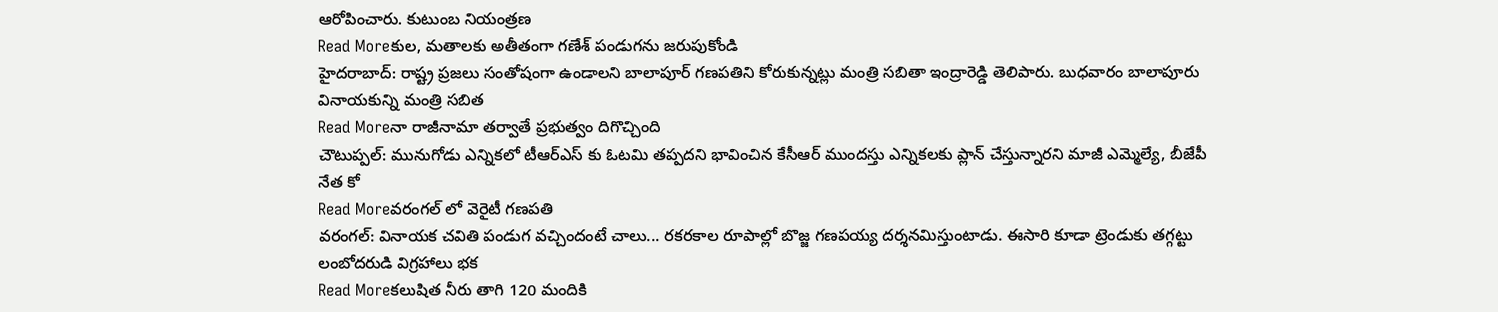ఆరోపించారు. కుటుంబ నియంత్రణ
Read Moreకుల, మతాలకు అతీతంగా గణేశ్ పండుగను జరుపుకోండి
హైదరాబాద్: రాష్ట్ర ప్రజలు సంతోషంగా ఉండాలని బాలాపూర్ గణపతిని కోరుకున్నట్లు మంత్రి సబితా ఇంద్రారెడ్డి తెలిపారు. బుధవారం బాలాపూరు వినాయకున్ని మంత్రి సబిత
Read Moreనా రాజీనామా తర్వాతే ప్రభుత్వం దిగొచ్చింది
చౌటుప్పల్: మునుగోడు ఎన్నికలో టీఆర్ఎస్ కు ఓటమి తప్పదని భావించిన కేసీఆర్ ముందస్తు ఎన్నికలకు ప్లాన్ చేస్తున్నారని మాజీ ఎమ్మెల్యే, బీజేపీ నేత కో
Read Moreవరంగల్ లో వెరైటీ గణపతి
వరంగల్: వినాయక చవితి పండుగ వచ్చిందంటే చాలు... రకరకాల రూపాల్లో బొజ్జ గణపయ్య దర్శనమిస్తుంటాడు. ఈసారి కూడా ట్రెండుకు తగ్గట్టు లంబోదరుడి విగ్రహాలు భక
Read Moreకలుషిత నీరు తాగి 120 మందికి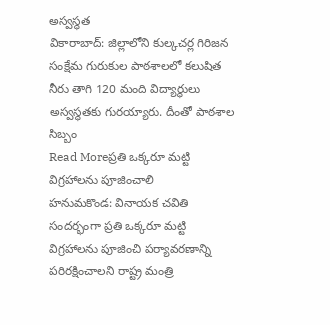అస్వస్థత
వికారాబాద్: జిల్లాలోని కుల్కచర్ల గిరిజన సంక్షేమ గురుకుల పాఠశాలలో కలుషిత నీరు తాగి 120 మంది విద్యార్థులు అస్వస్థతకు గురయ్యారు. దీంతో పాఠశాల సిబ్బం
Read Moreప్రతి ఒక్కరూ మట్టి విగ్రహాలను పూజించాలి
హనుమకొండ: వినాయక చవితి సందర్భంగా ప్రతి ఒక్కరూ మట్టి విగ్రహాలను పూజించి పర్యావరణాన్ని పరిరక్షించాలని రాష్ట్ర మంత్రి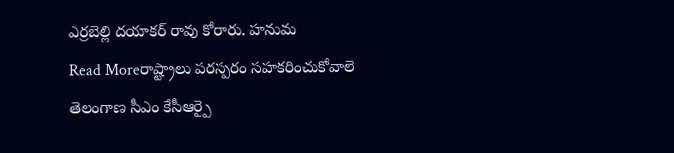ఎర్రబెల్లి దయాకర్ రావు కోరారు. హనుమ
Read Moreరాష్ట్రాలు పరస్పరం సహకరించుకోవాలె
తెలంగాణ సీఎం కేసీఆర్పై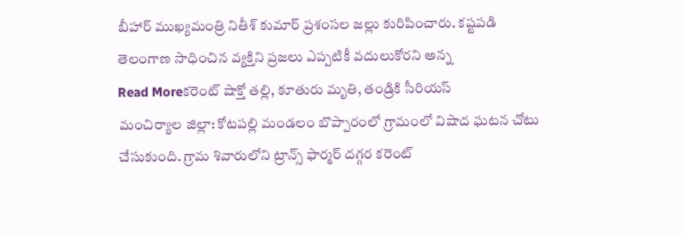బీహార్ ముఖ్యమంత్రి నితీశ్ కుమార్ ప్రశంసల జల్లు కురిపించారు. కష్టపడి తెలంగాణ సాధించిన వ్యక్తిని ప్రజలు ఎప్పటికీ వదులుకోరని అన్న
Read Moreకరెంట్ షాక్తో తల్లి, కూతురు మృతి, తండ్రికి సీరియస్
మంచిర్యాల జిల్లా: కోటపల్లి మండలం బొప్పారంలో గ్రామంలో విషాద ఘటన చోటు చేసుకుంది. గ్రామ శివారులోని ట్రాన్స్ ఫార్మర్ దగ్గర కరెంట్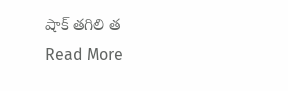షాక్ తగిలి త
Read More